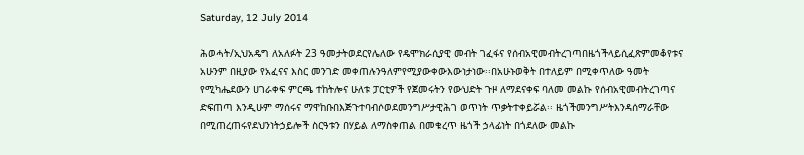Saturday, 12 July 2014

ሕወሓት/ኢህአዴግ ለአለፉት 23 ዓመታትወደርየሌለው የዴሞክራሲያዊ መብት ገፈፋና የሰብአዊመብትረገጣበዜጎችላይሲፈጽምመቆየቱና አሁንም በዚያው የአፈናና እስር መንገድ መቀጠሉንዓለምየሚያውቀውእውነታነው፡፡በአሁኑወቅት በተለይም በሚቀጥለው ዓመት የሚካሔደውን ሀገራቀፍ ምርጫ ተከትሎና ሁለቱ ፓርቲዎች የጀመሩትን የውህድት ጉዞ ለማደናቀፍ ባለመ መልኩ የሰብአዊመብትረገጣና ድፍጠጣ እንዲሁም ማሰሩና ማዋከቡበእጅጉተባብሶወደመንግሥታዊሕገ ወጥነት ጥቃትተቀይሯል፡፡ ዜጎችመንግሥትእንዳሰማራቸው በሚጠረጠሩየደህንነትኃይሎች ስርዓቱን በሃይል ለማስቀጠል በመቁረጥ ዜጎች ኃላፊነት በጎደለው መልኩ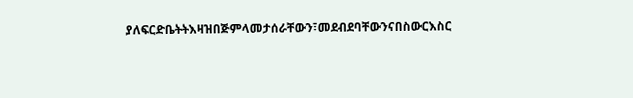ያለፍርድቤትትእዛዝበጅምላመታሰራቸውን፣መደብደባቸውንናበስውርእስር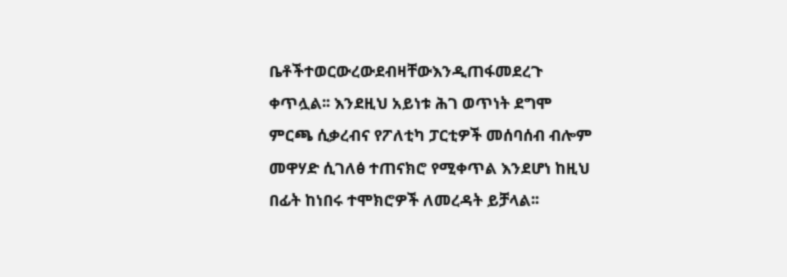ቤቶችተወርውረውደብዛቸውእንዲጠፋመደረጉ ቀጥሏል፡፡ እንደዚህ አይነቱ ሕገ ወጥነት ደግሞ ምርጫ ሲቃረብና የፖለቲካ ፓርቲዎች መሰባሰብ ብሎም መዋሃድ ሲገለፅ ተጠናክሮ የሚቀጥል እንደሆነ ከዚህ በፊት ከነበሩ ተሞክሮዎች ለመረዳት ይቻላል፡፡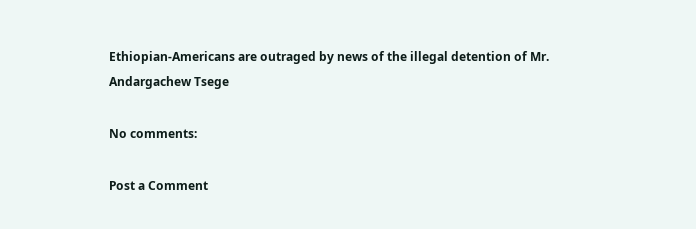Ethiopian-Americans are outraged by news of the illegal detention of Mr. Andargachew Tsege

No comments:

Post a Comment